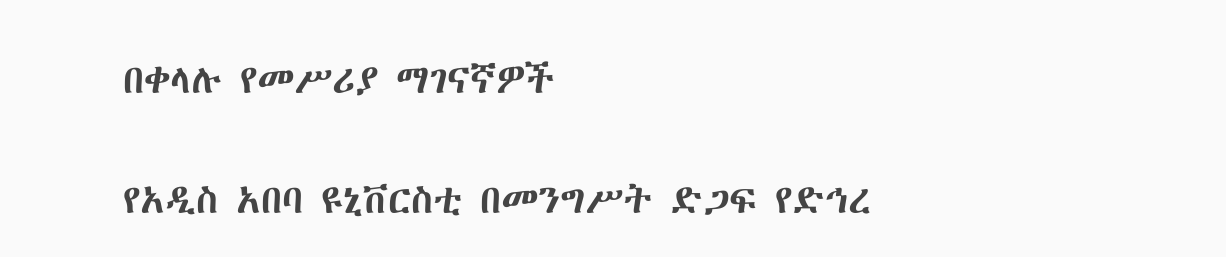በቀላሉ የመሥሪያ ማገናኛዎች

የአዲስ አበባ ዩኒቨርስቲ በመንግሥት ድጋፍ የድኅረ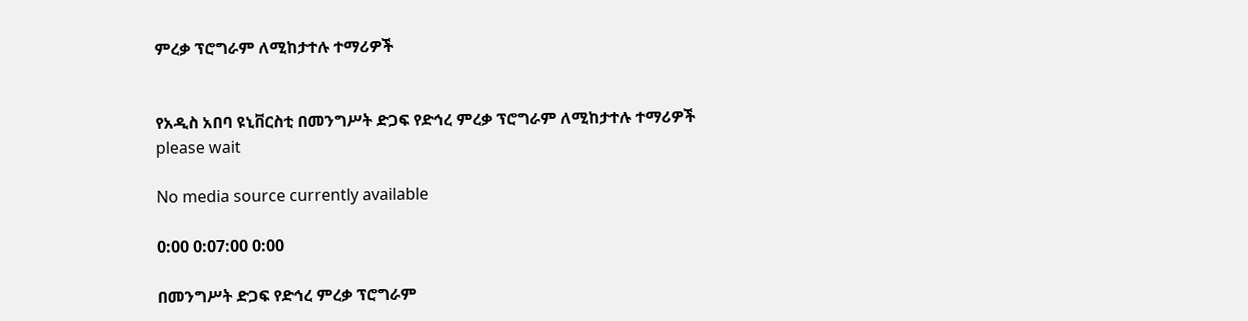ምረቃ ፕሮግራም ለሚከታተሉ ተማሪዎች


የአዲስ አበባ ዩኒቨርስቲ በመንግሥት ድጋፍ የድኅረ ምረቃ ፕሮግራም ለሚከታተሉ ተማሪዎች
please wait

No media source currently available

0:00 0:07:00 0:00

በመንግሥት ድጋፍ የድኅረ ምረቃ ፕሮግራም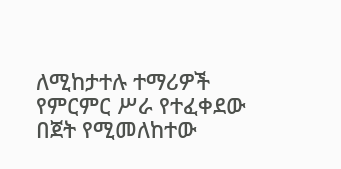ለሚከታተሉ ተማሪዎች የምርምር ሥራ የተፈቀደው በጀት የሚመለከተው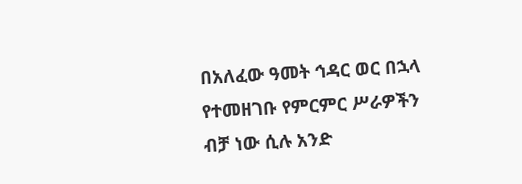በአለፈው ዓመት ኅዳር ወር በኋላ የተመዘገቡ የምርምር ሥራዎችን ብቻ ነው ሲሉ አንድ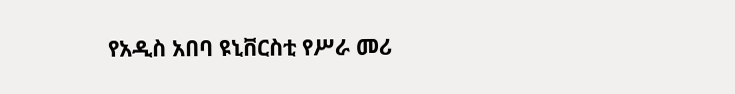የአዲስ አበባ ዩኒቨርስቲ የሥራ መሪ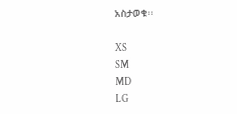አስታወቁ፡፡

XS
SM
MD
LG